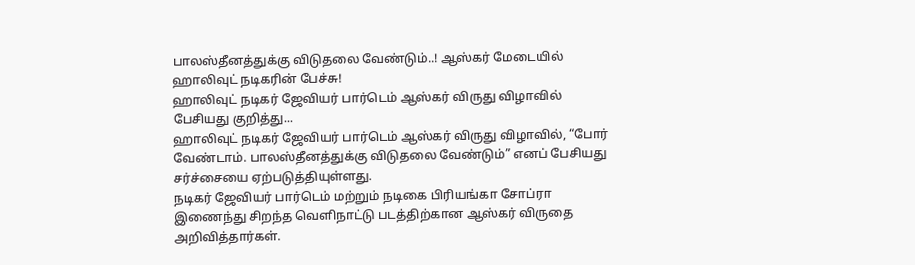பாலஸ்தீனத்துக்கு விடுதலை வேண்டும்..! ஆஸ்கர் மேடையில் ஹாலிவுட் நடிகரின் பேச்சு!
ஹாலிவுட் நடிகர் ஜேவியர் பார்டெம் ஆஸ்கர் விருது விழாவில் பேசியது குறித்து...
ஹாலிவுட் நடிகர் ஜேவியர் பார்டெம் ஆஸ்கர் விருது விழாவில், “போர் வேண்டாம். பாலஸ்தீனத்துக்கு விடுதலை வேண்டும்” எனப் பேசியது சர்ச்சையை ஏற்படுத்தியுள்ளது.
நடிகர் ஜேவியர் பார்டெம் மற்றும் நடிகை பிரியங்கா சோப்ரா இணைந்து சிறந்த வெளிநாட்டு படத்திற்கான ஆஸ்கர் விருதை அறிவித்தார்கள்.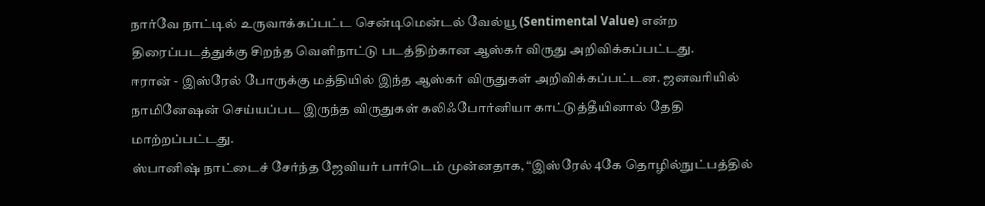நார்வே நாட்டில் உருவாக்கப்பட்ட சென்டிமென்டல் வேல்யூ (Sentimental Value) என்ற திரைப்படத்துக்கு சிறந்த வெளிநாட்டு படத்திற்கான ஆஸ்கர் விருது அறிவிக்கப்பட்டது.
ஈரான் - இஸ்ரேல் போருக்கு மத்தியில் இந்த ஆஸ்கர் விருதுகள் அறிவிக்கப்பட்டன. ஜனவரியில் நாமினேஷன் செய்யப்பட இருந்த விருதுகள் கலிஃபோர்னியா காட்டுத்தீயினால் தேதி மாற்றப்பட்டது.
ஸ்பானிஷ் நாட்டைச் சேர்ந்த ஜேவியர் பார்டெம் முன்னதாக, “இஸ்ரேல் 4கே தொழில்நுட்பத்தில்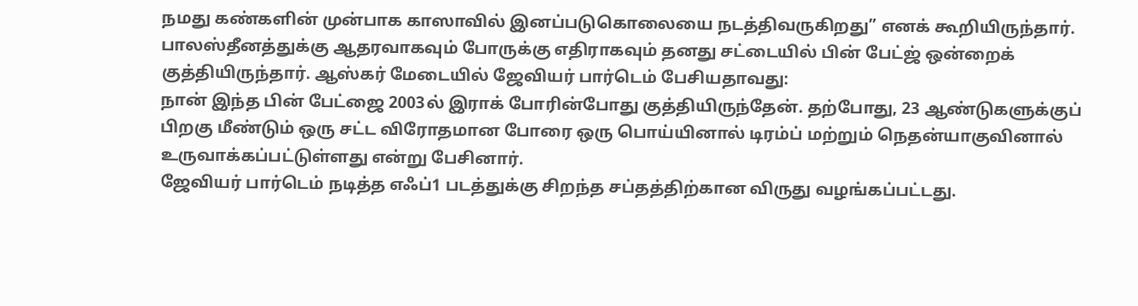நமது கண்களின் முன்பாக காஸாவில் இனப்படுகொலையை நடத்திவருகிறது” எனக் கூறியிருந்தார்.
பாலஸ்தீனத்துக்கு ஆதரவாகவும் போருக்கு எதிராகவும் தனது சட்டையில் பின் பேட்ஜ் ஒன்றைக் குத்தியிருந்தார். ஆஸ்கர் மேடையில் ஜேவியர் பார்டெம் பேசியதாவது:
நான் இந்த பின் பேட்ஜை 2003ல் இராக் போரின்போது குத்தியிருந்தேன். தற்போது, 23 ஆண்டுகளுக்குப் பிறகு மீண்டும் ஒரு சட்ட விரோதமான போரை ஒரு பொய்யினால் டிரம்ப் மற்றும் நெதன்யாகுவினால் உருவாக்கப்பட்டுள்ளது என்று பேசினார்.
ஜேவியர் பார்டெம் நடித்த எஃப்1 படத்துக்கு சிறந்த சப்தத்திற்கான விருது வழங்கப்பட்டது.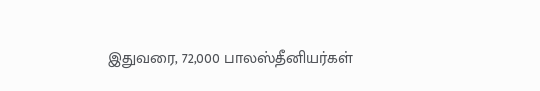இதுவரை, 72,000 பாலஸ்தீனியர்கள்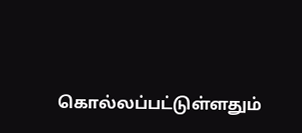கொல்லப்பட்டுள்ளதும்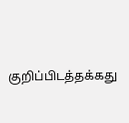குறிப்பிடத்தக்கது